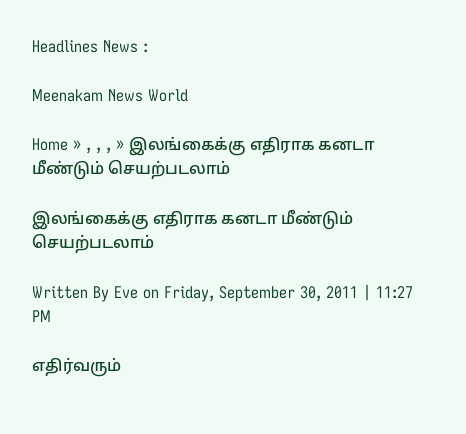Headlines News :

Meenakam News World

Home » , , , » இலங்கைக்கு எதிராக கனடா மீண்டும் செயற்படலாம்

இலங்கைக்கு எதிராக கனடா மீண்டும் செயற்படலாம்

Written By Eve on Friday, September 30, 2011 | 11:27 PM

எதிர்வரும்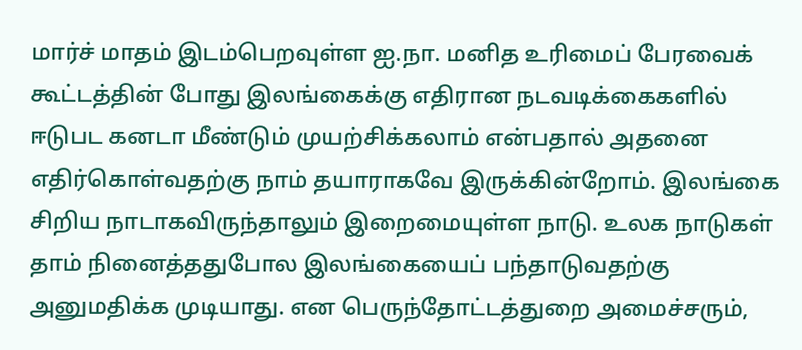மார்ச் மாதம் இடம்பெறவுள்ள ஐ.நா. மனித உரிமைப் பேரவைக் கூட்டத்தின் போது இலங்கைக்கு எதிரான நடவடிக்கைகளில் ஈடுபட கனடா மீண்டும் முயற்சிக்கலாம் என்பதால் அதனை எதிர்கொள்வதற்கு நாம் தயாராகவே இருக்கின்றோம். இலங்கை சிறிய நாடாகவிருந்தாலும் இறைமையுள்ள நாடு. உலக நாடுகள் தாம் நினைத்ததுபோல இலங்கையைப் பந்தாடுவதற்கு அனுமதிக்க முடியாது. என பெருந்தோட்டத்துறை அமைச்சரும்,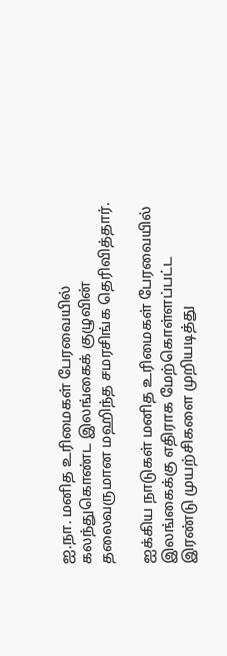ஐ.நா. மனித உரிமைகள் பேரவையில் கலந்துகொண்ட இலங்கைக் குழுவின் தலைவருமான மஹிந்த சமரசிங்க தெரிவித்தார்.

ஐக்கிய நாடுகள் மனித உரிமைகள் பேரவையில் இலங்கைக்கு எதிராக மேற்கொள்ளப்பட்ட இரண்டு முயற்சிகளை முறியடித்து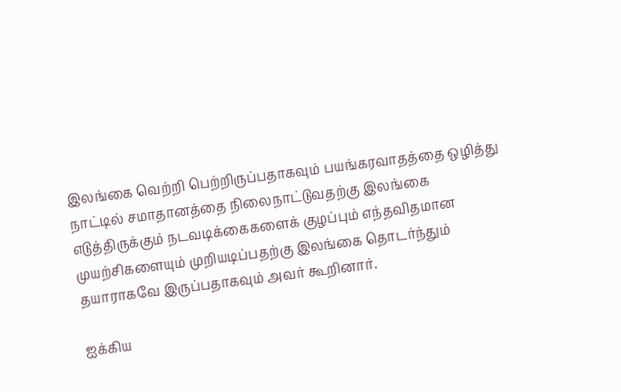இலங்கை வெற்றி பெற்றிருப்பதாகவும் பயங்கரவாதத்தை ஒழித்து நாட்டில் சமாதானத்தை நிலைநாட்டுவதற்கு இலங்கை எடுத்திருக்கும் நடவடிக்கைகளைக் குழப்பும் எந்தவிதமான முயற்சிகளையும் முறியடிப்பதற்கு இலங்கை தொடர்ந்தும் தயாராகவே இருப்பதாகவும் அவர் கூறினார்.

ஐக்கிய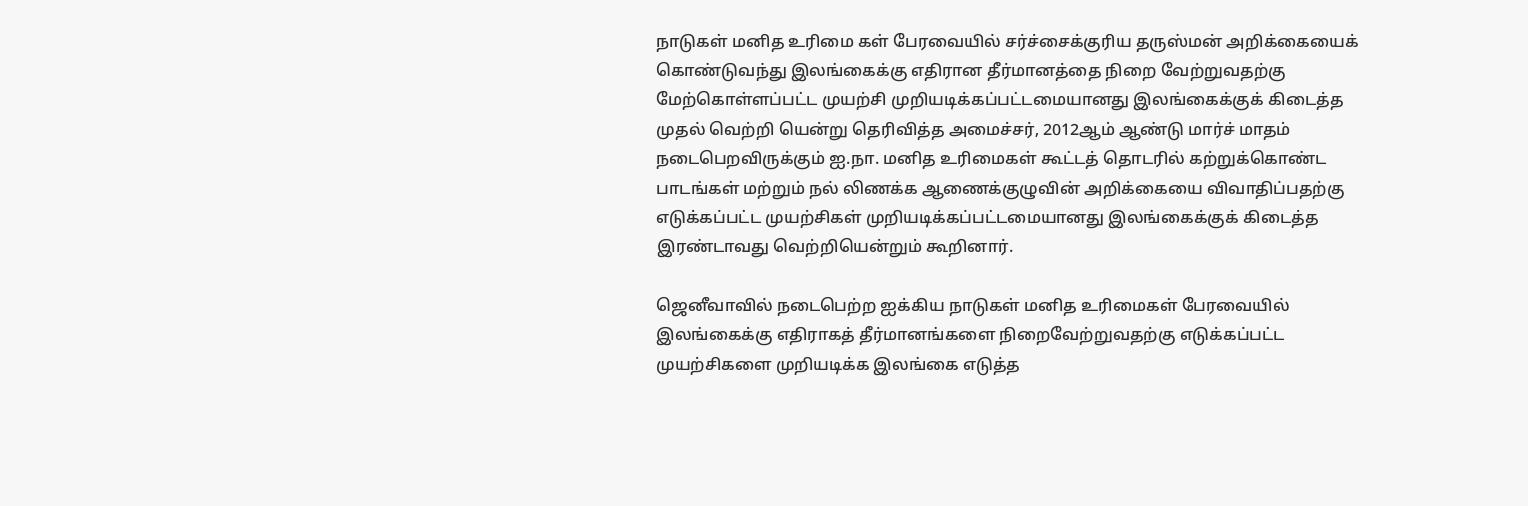நாடுகள் மனித உரிமை கள் பேரவையில் சர்ச்சைக்குரிய தருஸ்மன் அறிக்கையைக் கொண்டுவந்து இலங்கைக்கு எதிரான தீர்மானத்தை நிறை வேற்றுவதற்கு மேற்கொள்ளப்பட்ட முயற்சி முறியடிக்கப்பட்டமையானது இலங்கைக்குக் கிடைத்த முதல் வெற்றி யென்று தெரிவித்த அமைச்சர், 2012ஆம் ஆண்டு மார்ச் மாதம் நடைபெறவிருக்கும் ஐ.நா. மனித உரிமைகள் கூட்டத் தொடரில் கற்றுக்கொண்ட பாடங்கள் மற்றும் நல் லிணக்க ஆணைக்குழுவின் அறிக்கையை விவாதிப்பதற்கு எடுக்கப்பட்ட முயற்சிகள் முறியடிக்கப்பட்டமையானது இலங்கைக்குக் கிடைத்த இரண்டாவது வெற்றியென்றும் கூறினார்.

ஜெனீவாவில் நடைபெற்ற ஐக்கிய நாடுகள் மனித உரிமைகள் பேரவையில் இலங்கைக்கு எதிராகத் தீர்மானங்களை நிறைவேற்றுவதற்கு எடுக்கப்பட்ட முயற்சிகளை முறியடிக்க இலங்கை எடுத்த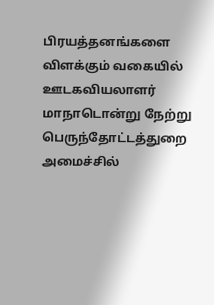பிரயத்தனங்களை விளக்கும் வகையில் ஊடகவியலாளர் மாநாடொன்று நேற்று பெருந்தோட்டத்துறை அமைச்சில்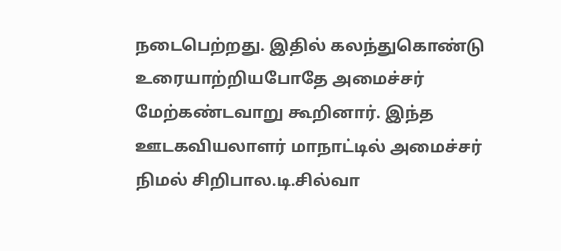நடைபெற்றது. இதில் கலந்துகொண்டு உரையாற்றியபோதே அமைச்சர் மேற்கண்டவாறு கூறினார். இந்த ஊடகவியலாளர் மாநாட்டில் அமைச்சர் நிமல் சிறிபால.டி.சில்வா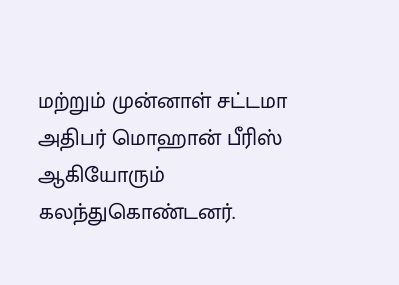மற்றும் முன்னாள் சட்டமா அதிபர் மொஹான் பீரிஸ் ஆகியோரும் கலந்துகொண்டனர்.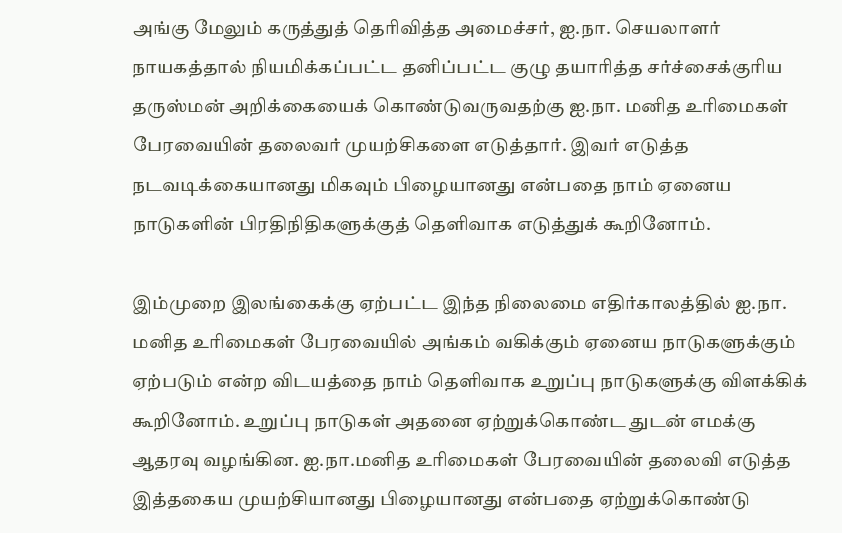அங்கு மேலும் கருத்துத் தெரிவித்த அமைச்சர், ஐ.நா. செயலாளர் நாயகத்தால் நியமிக்கப்பட்ட தனிப்பட்ட குழு தயாரித்த சர்ச்சைக்குரிய தருஸ்மன் அறிக்கையைக் கொண்டுவருவதற்கு ஐ.நா. மனித உரிமைகள் பேரவையின் தலைவர் முயற்சிகளை எடுத்தார். இவர் எடுத்த நடவடிக்கையானது மிகவும் பிழையானது என்பதை நாம் ஏனைய நாடுகளின் பிரதிநிதிகளுக்குத் தெளிவாக எடுத்துக் கூறினோம்.

இம்முறை இலங்கைக்கு ஏற்பட்ட இந்த நிலைமை எதிர்காலத்தில் ஐ.நா. மனித உரிமைகள் பேரவையில் அங்கம் வகிக்கும் ஏனைய நாடுகளுக்கும் ஏற்படும் என்ற விடயத்தை நாம் தெளிவாக உறுப்பு நாடுகளுக்கு விளக்கிக் கூறினோம். உறுப்பு நாடுகள் அதனை ஏற்றுக்கொண்ட துடன் எமக்கு ஆதரவு வழங்கின. ஐ.நா.மனித உரிமைகள் பேரவையின் தலைவி எடுத்த இத்தகைய முயற்சியானது பிழையானது என்பதை ஏற்றுக்கொண்டு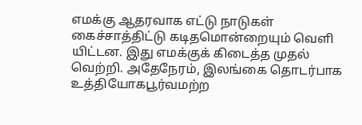எமக்கு ஆதரவாக எட்டு நாடுகள் கைச்சாத்திட்டு கடிதமொன்றையும் வெளி யிட்டன. இது எமக்குக் கிடைத்த முதல் வெற்றி. அதேநேரம், இலங்கை தொடர்பாக உத்தியோகபூர்வமற்ற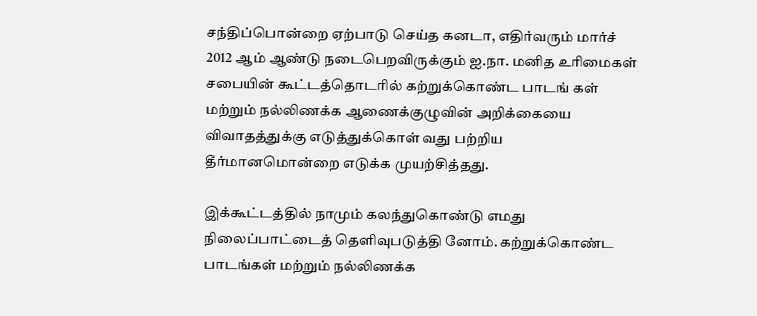சந்திப்பொன்றை ஏற்பாடு செய்த கனடா, எதிர்வரும் மார்ச் 2012 ஆம் ஆண்டு நடைபெறவிருக்கும் ஐ.நா. மனித உரிமைகள் சபையின் கூட்டத்தொடரில் கற்றுக்கொண்ட பாடங் கள் மற்றும் நல்லிணக்க ஆணைக்குழுவின் அறிக்கையை விவாதத்துக்கு எடுத்துக்கொள் வது பற்றிய தீர்மானமொன்றை எடுக்க முயற்சித்தது.

இக்கூட்டத்தில் நாமும் கலந்துகொண்டு எமது நிலைப்பாட்டைத் தெளிவுபடுத்தி னோம். கற்றுக்கொண்ட பாடங்கள் மற்றும் நல்லிணக்க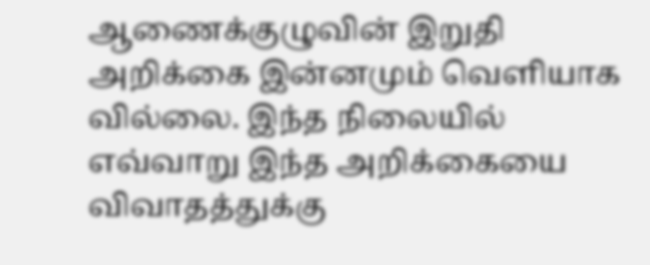ஆணைக்குழுவின் இறுதி அறிக்கை இன்னமும் வெளியாக வில்லை. இந்த நிலையில் எவ்வாறு இந்த அறிக்கையை விவாதத்துக்கு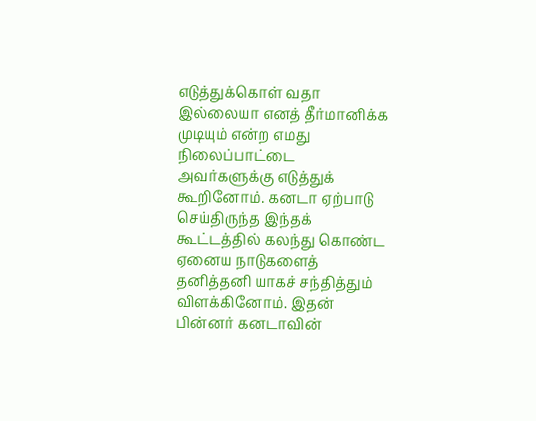எடுத்துக்கொள் வதா இல்லையா எனத் தீர்மானிக்க முடியும் என்ற எமது நிலைப்பாட்டை அவர்களுக்கு எடுத்துக் கூறினோம். கனடா ஏற்பாடு செய்திருந்த இந்தக் கூட்டத்தில் கலந்து கொண்ட ஏனைய நாடுகளைத் தனித்தனி யாகச் சந்தித்தும் விளக்கினோம். இதன் பின்னர் கனடாவின்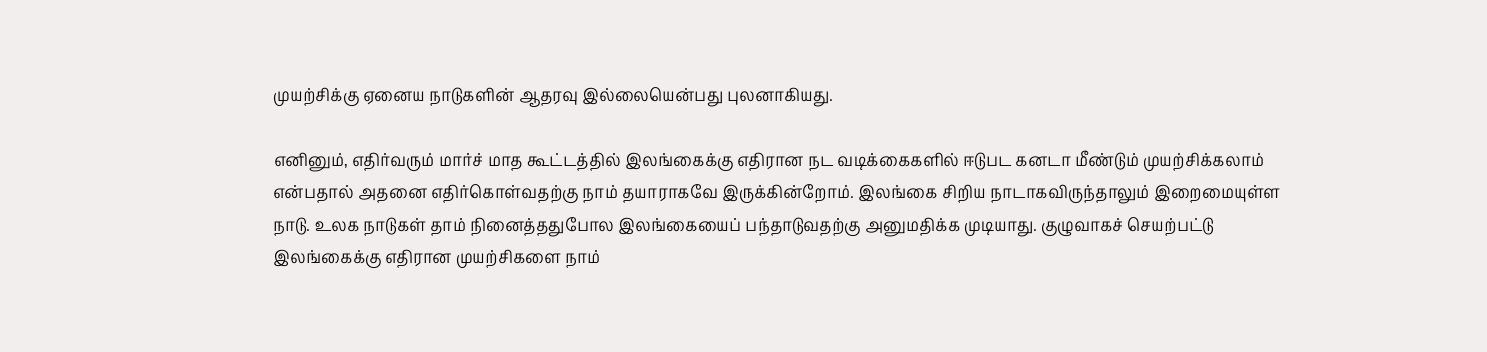முயற்சிக்கு ஏனைய நாடுகளின் ஆதரவு இல்லையென்பது புலனாகியது.

எனினும், எதிர்வரும் மார்ச் மாத கூட்டத்தில் இலங்கைக்கு எதிரான நட வடிக்கைகளில் ஈடுபட கனடா மீண்டும் முயற்சிக்கலாம் என்பதால் அதனை எதிர்கொள்வதற்கு நாம் தயாராகவே இருக்கின்றோம். இலங்கை சிறிய நாடாகவிருந்தாலும் இறைமையுள்ள நாடு. உலக நாடுகள் தாம் நினைத்ததுபோல இலங்கையைப் பந்தாடுவதற்கு அனுமதிக்க முடியாது. குழுவாகச் செயற்பட்டு இலங்கைக்கு எதிரான முயற்சிகளை நாம்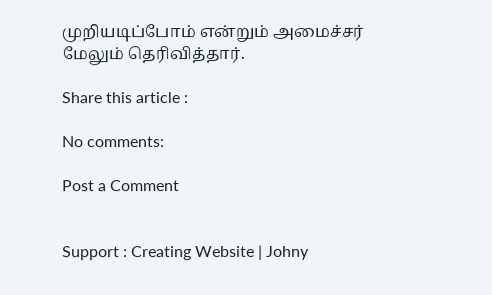முறியடிப்போம் என்றும் அமைச்சர் மேலும் தெரிவித்தார்.

Share this article :

No comments:

Post a Comment


Support : Creating Website | Johny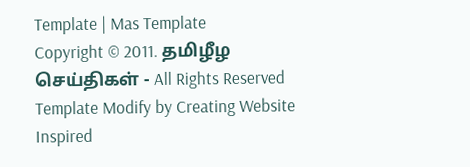Template | Mas Template
Copyright © 2011. தமிழீழ செய்திகள் - All Rights Reserved
Template Modify by Creating Website Inspired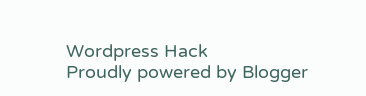Wordpress Hack
Proudly powered by Blogger